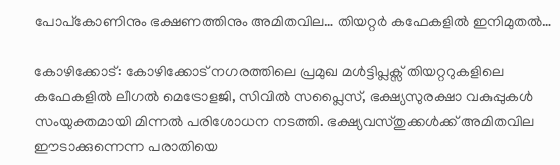പോപ്കോണിനും ഭക്ഷണത്തിനും അമിതവില… തിയറ്റർ കഫേകളിൽ ഇനിമുതൽ…

കോഴിക്കോട്: കോഴിക്കോട് നഗരത്തിലെ പ്രമുഖ മൾട്ടിപ്ലക്സ് തിയറ്ററുകളിലെ കഫേകളിൽ ലീഗൽ മെട്രോളജി, സിവിൽ സപ്ലൈസ്, ഭക്ഷ്യസുരക്ഷാ വകുപ്പുകൾ സംയുക്തമായി മിന്നൽ പരിശോധന നടത്തി. ഭക്ഷ്യവസ്തുക്കൾക്ക് അമിതവില ഈടാക്കുന്നെന്ന പരാതിയെ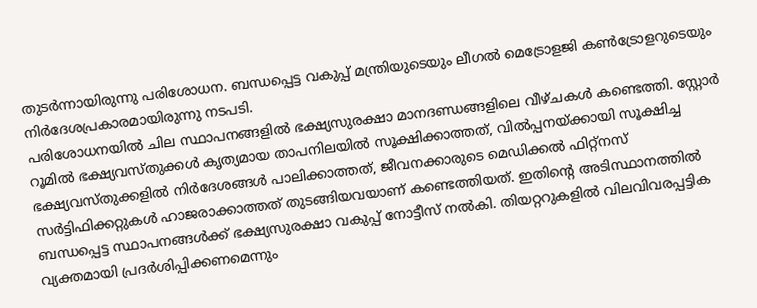തുടർന്നായിരുന്നു പരിശോധന. ബന്ധപ്പെട്ട വകുപ്പ് മന്ത്രിയുടെയും ലീഗൽ മെട്രോളജി കൺട്രോളറുടെയും നിർദേശപ്രകാരമായിരുന്നു നടപടി.
പരിശോധനയിൽ ചില സ്ഥാപനങ്ങളിൽ ഭക്ഷ്യസുരക്ഷാ മാനദണ്ഡങ്ങളിലെ വീഴ്ചകൾ കണ്ടെത്തി. സ്റ്റോർ റൂമിൽ ഭക്ഷ്യവസ്തുക്കൾ കൃത്യമായ താപനിലയിൽ സൂക്ഷിക്കാത്തത്, വിൽപ്പനയ്ക്കായി സൂക്ഷിച്ച ഭക്ഷ്യവസ്തുക്കളിൽ നിർദേശങ്ങൾ പാലിക്കാത്തത്, ജീവനക്കാരുടെ മെഡിക്കൽ ഫിറ്റ്നസ് സർട്ടിഫിക്കറ്റുകൾ ഹാജരാക്കാത്തത് തുടങ്ങിയവയാണ് കണ്ടെത്തിയത്. ഇതിന്റെ അടിസ്ഥാനത്തിൽ ബന്ധപ്പെട്ട സ്ഥാപനങ്ങൾക്ക് ഭക്ഷ്യസുരക്ഷാ വകുപ്പ് നോട്ടീസ് നൽകി. തിയറ്ററുകളിൽ വിലവിവരപ്പട്ടിക വ്യക്തമായി പ്രദർശിപ്പിക്കണമെന്നും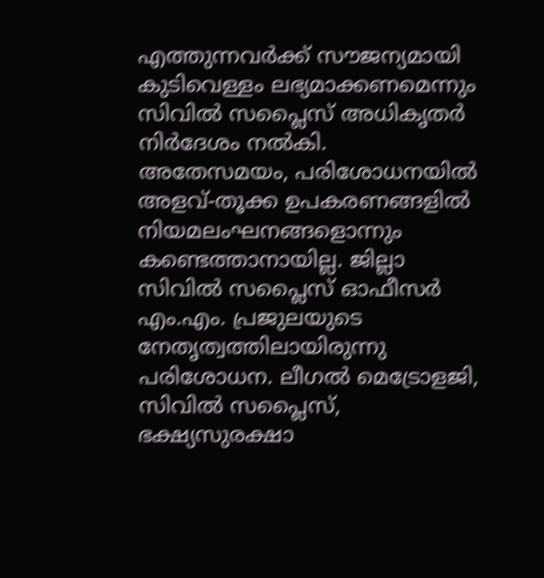എത്തുന്നവർക്ക് സൗജന്യമായി കുടിവെള്ളം ലഭ്യമാക്കണമെന്നും സിവിൽ സപ്ലൈസ് അധികൃതർ നിർദേശം നൽകി.
അതേസമയം, പരിശോധനയിൽ അളവ്-തൂക്ക ഉപകരണങ്ങളിൽ നിയമലംഘനങ്ങളൊന്നും കണ്ടെത്താനായില്ല. ജില്ലാ സിവിൽ സപ്ലൈസ് ഓഫീസർ എം.എം. പ്രജുലയുടെ നേതൃത്വത്തിലായിരുന്നു പരിശോധന. ലീഗൽ മെട്രോളജി, സിവിൽ സപ്ലൈസ്, ഭക്ഷ്യസുരക്ഷാ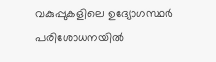വകുപ്പുകളിലെ ഉദ്യോഗസ്ഥർ പരിശോധനയിൽ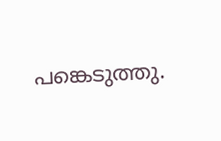പങ്കെടുത്തു.